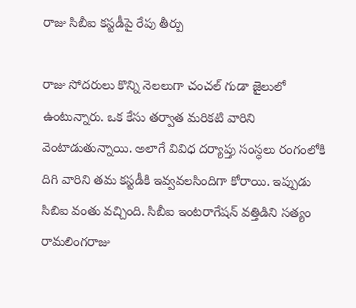రాజు సిబీఐ కస్టడీపై రేపు తీర్పు

రాజు సోదరులు కొన్ని నెలలుగా చంచల్ గుడా జైలులో ఉంటున్నారు. ఒక కేసు తర్వాత మరికటి వారిని వెంటాడుతున్నాయి. అలాగే వివిధ దర్యాప్తు సంస్ధలు రంగంలోకి దిగి వారిని తమ కస్టడీకి ఇవ్వవలసిందిగా కోరాయి. ఇప్పుడు సిబిఐ వంతు వచ్చింది. సిబీఐ ఇంటరాగేషన్ వత్తిడిని సత్యం రామలింగరాజు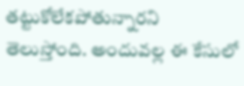తట్టుకోలేకపోతున్నారని తెలుస్తోంది. అందువల్ల ఈ కేసులో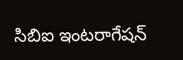సిబిఐ ఇంటరాగేషన్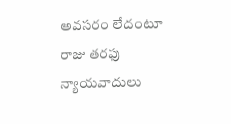అవసరం లేదంటూ రాజు తరఫు న్యాయవాదులు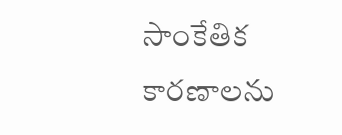సాంకేతిక కారణాలను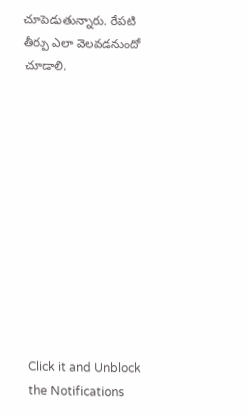చూపెడుతున్నారు. రేపటి తీర్పు ఎలా వెలవడనుందో చూడాలి.












Click it and Unblock the Notifications